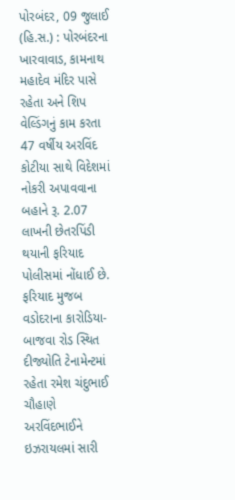પોરબંદર, 09 જુલાઈ (હિ.સ.) : પોરબંદરના ખારવાવાડ, કામનાથ મહાદેવ મંદિર પાસે રહેતા અને શિપ વેલ્ડિંગનું કામ કરતા 47 વર્ષીય અરવિંદ કોટીયા સાથે વિદેશમાં નોકરી અપાવવાના બહાને રૂ. 2.07 લાખની છેતરપિંડી થયાની ફરિયાદ પોલીસમાં નોંધાઈ છે.
ફરિયાદ મુજબ વડોદરાના કારોડિયા-બાજવા રોડ સ્થિત દીજ્યોતિ ટેનામેન્ટમાં રહેતા રમેશ ચંદુભાઈ ચૌહાણે અરવિંદભાઈને ઇઝરાયલમાં સારી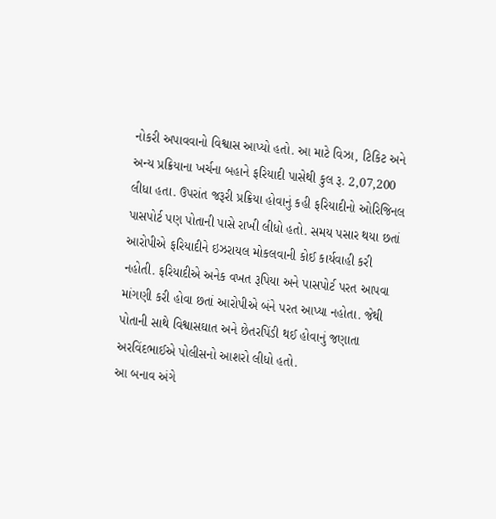નોકરી અપાવવાનો વિશ્વાસ આપ્યો હતો. આ માટે વિઝા, ટિકિટ અને અન્ય પ્રક્રિયાના ખર્ચના બહાને ફરિયાદી પાસેથી કુલ રૂ. 2,07,200 લીધા હતા. ઉપરાંત જરૂરી પ્રક્રિયા હોવાનું કહી ફરિયાદીનો ઓરિજિનલ પાસપોર્ટ પણ પોતાની પાસે રાખી લીધો હતો. સમય પસાર થયા છતાં આરોપીએ ફરિયાદીને ઇઝરાયલ મોકલવાની કોઈ કાર્યવાહી કરી નહોતી. ફરિયાદીએ અનેક વખત રૂપિયા અને પાસપોર્ટ પરત આપવા માંગણી કરી હોવા છતાં આરોપીએ બંને પરત આપ્યા નહોતા. જેથી પોતાની સાથે વિશ્વાસઘાત અને છેતરપિંડી થઈ હોવાનું જણાતા અરવિંદભાઈએ પોલીસનો આશરો લીધો હતો.
આ બનાવ અંગે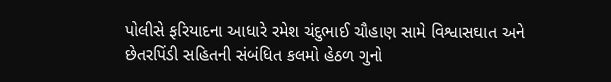પોલીસે ફરિયાદના આધારે રમેશ ચંદુભાઈ ચૌહાણ સામે વિશ્વાસઘાત અને છેતરપિંડી સહિતની સંબંધિત કલમો હેઠળ ગુનો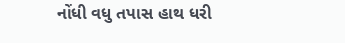નોંધી વધુ તપાસ હાથ ધરી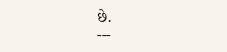છે.
---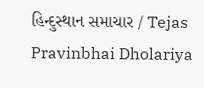હિન્દુસ્થાન સમાચાર / Tejas Pravinbhai Dholariya